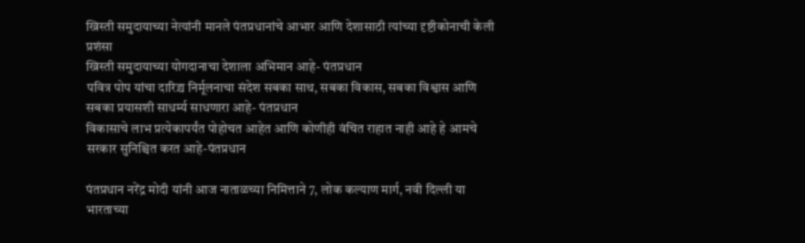ख्रिस्ती समुदायाच्या नेत्यांनी मानले पंतप्रधानांचे आभार आणि देशासाठी त्यांच्या दृष्टीकोनाची केली प्रशंसा
ख्रिस्ती समुदायाच्या योगदानाचा देशाला अभिमान आहे- पंतप्रधान
पवित्र पोप यांचा दारिद्र्य निर्मूलनाचा संदेश सबका साथ, सबका विकास, सबका विश्वास आणि सबका प्रयासशी साधर्म्य साधणारा आहे- पंतप्रधान
विकासाचे लाभ प्रत्येकापर्यंत पोहोचत आहेत आणि कोणीही वंचित राहात नाही आहे हे आमचे सरकार सुनिश्चित करत आहे-पंतप्रधान

पंतप्रधान नरेंद्र मोदी यांनी आज नाताळच्या निमित्ताने 7, लोक कल्याण मार्ग, नवी दिल्ली या भारताच्या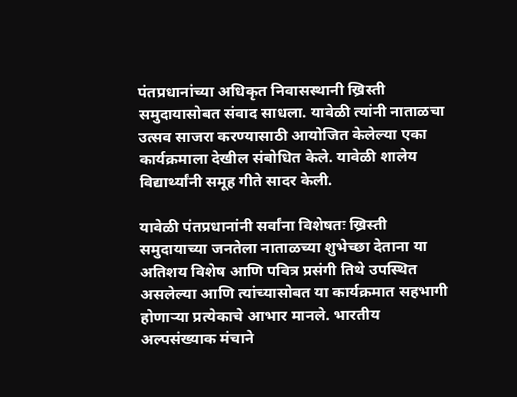पंतप्रधानांच्या अधिकृत निवासस्थानी ख्रिस्ती समुदायासोबत संवाद साधला. यावेळी त्यांनी नाताळचा उत्सव साजरा करण्यासाठी आयोजित केलेल्या एका कार्यक्रमाला देखील संबोधित केले. यावेळी शालेय विद्यार्थ्यांनी समूह गीते सादर केली.

यावेळी पंतप्रधानांनी सर्वांना विशेषतः ख्रिस्ती समुदायाच्या जनतेला नाताळच्या शुभेच्छा देताना या अतिशय विशेष आणि पवित्र प्रसंगी तिथे उपस्थित असलेल्या आणि त्यांच्यासोबत या कार्यक्रमात सहभागी होणाऱ्या प्रत्येकाचे आभार मानले. भारतीय अल्पसंख्याक मंचाने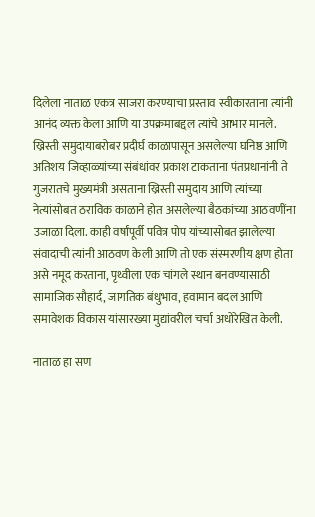दिलेला नाताळ एकत्र साजरा करण्याचा प्रस्ताव स्वीकारताना त्यांनी आनंद व्यक्त केला आणि या उपक्रमाबद्दल त्यांचे आभार मानले.  ख्रिस्ती समुदायाबरोबर प्रदीर्घ काळापासून असलेल्या घनिष्ठ आणि अतिशय जिव्हाळ्यांच्या संबंधांवर प्रकाश टाकताना पंतप्रधानांनी ते गुजरातचे मुख्यमंत्री असताना ख्रिस्ती समुदाय आणि त्यांच्या नेत्यांसोबत ठराविक काळाने होत असलेल्या बैठकांच्या आठवणींना उजाळा दिला. काही वर्षांपूर्वी पवित्र पोप यांच्यासोबत झालेल्या संवादाची त्यांनी आठवण केली आणि तो एक संस्मरणीय क्षण होता असे नमूद करताना, पृथ्वीला एक चांगले स्थान बनवण्यासाठी सामाजिक सौहार्द, जागतिक बंधुभाव, हवामान बदल आणि समावेशक विकास यांसारख्या मुद्यांवरील चर्चा अधोरेखित केली.

नाताळ हा सण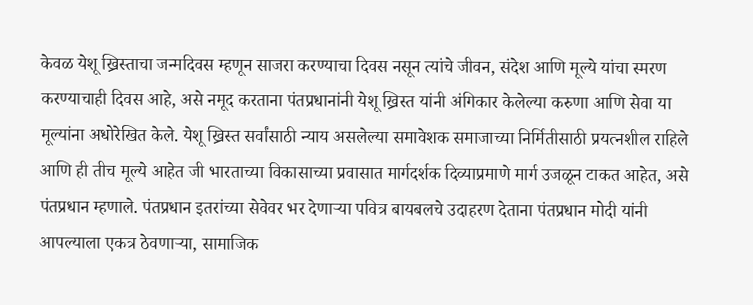केवळ येशू ख्रिस्ताचा जन्मदिवस म्हणून साजरा करण्याचा दिवस नसून त्यांचे जीवन, संदेश आणि मूल्ये यांचा स्मरण करण्याचाही दिवस आहे, असे नमूद करताना पंतप्रधानांनी येशू ख्रिस्त यांनी अंगिकार केलेल्या करुणा आणि सेवा या मूल्यांना अधोरेखित केले. येशू ख्रिस्त सर्वांसाठी न्याय असलेल्या समावेशक समाजाच्या निर्मितीसाठी प्रयत्नशील राहिले आणि ही तीच मूल्ये आहेत जी भारताच्या विकासाच्या प्रवासात मार्गदर्शक दिव्याप्रमाणे मार्ग उजळून टाकत आहेत, असे पंतप्रधान म्हणाले. पंतप्रधान इतरांच्या सेवेवर भर देणाऱ्या पवित्र बायबलचे उदाहरण देताना पंतप्रधान मोदी यांनी आपल्याला एकत्र ठेवणाऱ्या, सामाजिक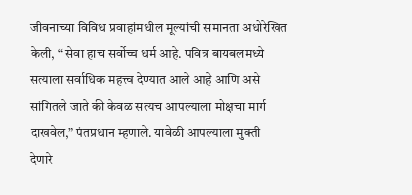जीवनाच्या विविध प्रवाहांमधील मूल्यांची समानता अधोरेखित केली, “ सेवा हाच सर्वोच्च धर्म आहे. पवित्र बायबलमध्ये सत्याला सर्वाधिक महत्त्व देण्यात आले आहे आणि असे सांगितले जाते की केवळ सत्यच आपल्याला मोक्षचा मार्ग दाखवेल,” पंतप्रधान म्हणाले. यावेळी आपल्याला मुक्ती  देणारे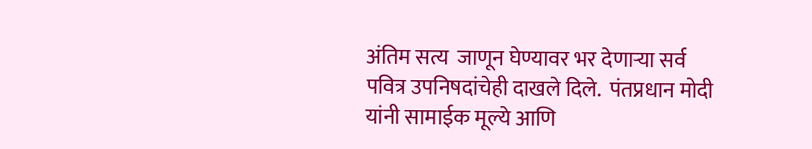अंतिम सत्य  जाणून घेण्यावर भर देणाऱ्या सर्व पवित्र उपनिषदांचेही दाखले दिले.  पंतप्रधान मोदी यांनी सामाईक मूल्ये आणि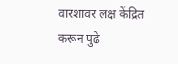वारशावर लक्ष केंद्रित करून पुढे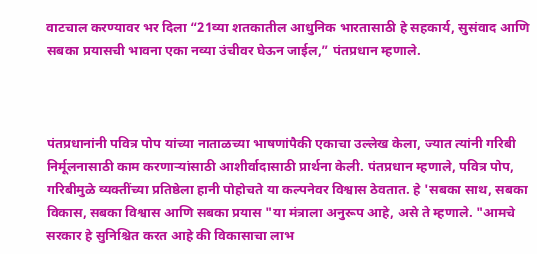वाटचाल करण्यावर भर दिला “21व्या शतकातील आधुनिक भारतासाठी हे सहकार्य, सुसंवाद आणि सबका प्रयासची भावना एका नव्या उंचीवर घेऊन जाईल,” पंतप्रधान म्हणाले.



पंतप्रधानांनी पवित्र पोप यांच्या नाताळच्या भाषणांपैकी एकाचा उल्लेख केला, ज्यात त्यांनी गरिबी निर्मूलनासाठी काम करणाऱ्यांसाठी आशीर्वादासाठी प्रार्थना केली. पंतप्रधान म्हणाले, पवित्र पोप, गरिबीमुळे व्यक्तींच्या प्रतिष्ठेला हानी पोहोचते या कल्पनेवर विश्वास ठेवतात. हे 'सबका साथ, सबका विकास, सबका विश्वास आणि सबका प्रयास "या मंत्राला अनुरूप आहे, असे ते म्हणाले. "आमचे सरकार हे सुनिश्चित करत आहे की विकासाचा लाभ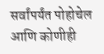सर्वांपर्यंत पोहोचेल आणि कोणीही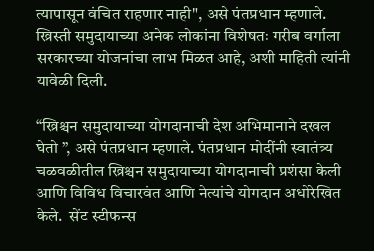त्यापासून वंचित राहणार नाही", असे पंतप्रधान म्हणाले. ख्रिस्ती समुदायाच्या अनेक लोकांना विशेषतः गरीब वर्गाला सरकारच्या योजनांचा लाभ मिळत आहे, अशी माहिती त्यांनी यावेळी दिली.

“ख्रिश्चन समुदायाच्या योगदानाची देश अभिमानाने दखल घेतो ”, असे पंतप्रधान म्हणाले. पंतप्रधान मोदींनी स्वातंत्र्य चळवळीतील ख्रिश्चन समुदायाच्या योगदानाची प्रशंसा केली आणि विविध विचारवंत आणि नेत्यांचे योगदान अधोरेखित केले.  सेंट स्टीफन्स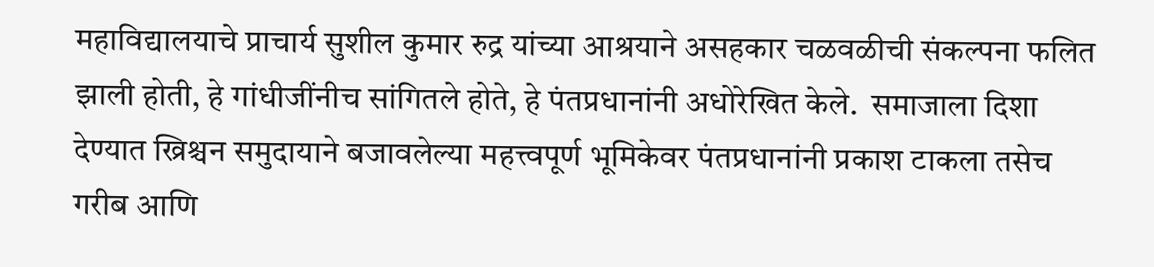महाविद्यालयाचे प्राचार्य सुशील कुमार रुद्र यांच्या आश्रयाने असहकार चळवळीची संकल्पना फलित झाली होती, हे गांधीजींनीच सांगितले होते, हे पंतप्रधानांनी अधोरेखित केले.  समाजाला दिशा देण्यात ख्रिश्चन समुदायाने बजावलेल्या महत्त्वपूर्ण भूमिकेवर पंतप्रधानांनी प्रकाश टाकला तसेच गरीब आणि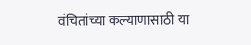वंचितांच्या कल्याणासाठी या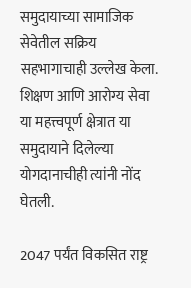समुदायाच्या सामाजिक सेवेतील सक्रिय सहभागाचाही उल्लेख केला. शिक्षण आणि आरोग्य सेवा या महत्त्वपूर्ण क्षेत्रात या समुदायाने दिलेल्या योगदानाचीही त्यांनी नोंद घेतली.

2047 पर्यंत विकसित राष्ट्र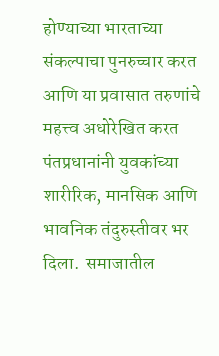होण्याच्या भारताच्या संकल्पाचा पुनरुच्चार करत आणि या प्रवासात तरुणांचे महत्त्व अधोरेखित करत पंतप्रधानांनी युवकांच्या शारीरिक, मानसिक आणि भावनिक तंदुरुस्तीवर भर दिला.  समाजातील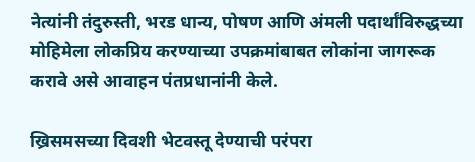नेत्यांनी तंदुरुस्ती, भरड धान्य, पोषण आणि अंमली पदार्थांविरुद्धच्या मोहिमेला लोकप्रिय करण्याच्या उपक्रमांबाबत लोकांना जागरूक करावे असे आवाहन पंतप्रधानांनी केले.

ख्रिसमसच्या दिवशी भेटवस्तू देण्याची परंपरा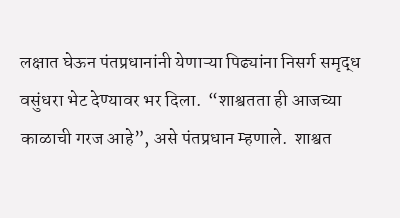लक्षात घेऊन पंतप्रधानांनी येणाऱ्या पिढ्यांना निसर्ग समृद्ध वसुंधरा भेट देण्यावर भर दिला.  “शाश्वतता ही आजच्या काळाची गरज आहे”, असे पंतप्रधान म्हणाले.  शाश्वत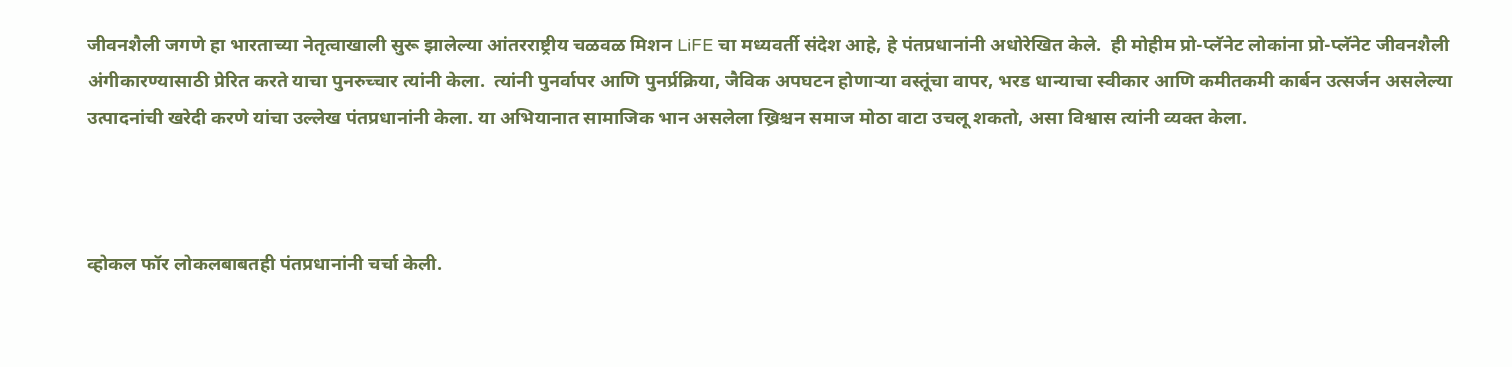जीवनशैली जगणे हा भारताच्या नेतृत्वाखाली सुरू झालेल्या आंतरराष्ट्रीय चळवळ मिशन LiFE चा मध्यवर्ती संदेश आहे, हे पंतप्रधानांनी अधोरेखित केले.  ही मोहीम प्रो-प्लॅनेट लोकांना प्रो-प्लॅनेट जीवनशैली अंगीकारण्यासाठी प्रेरित करते याचा पुनरुच्चार त्यांनी केला.  त्यांनी पुनर्वापर आणि पुनर्प्रक्रिया, जैविक अपघटन होणाऱ्या वस्तूंचा वापर, भरड धान्याचा स्वीकार आणि कमीतकमी कार्बन उत्सर्जन असलेल्या उत्पादनांची खरेदी करणे यांचा उल्लेख पंतप्रधानांनी केला. या अभियानात सामाजिक भान असलेला ख्रिश्चन समाज मोठा वाटा उचलू शकतो, असा विश्वास त्यांनी व्यक्त केला.



व्होकल फॉर लोकलबाबतही पंतप्रधानांनी चर्चा केली.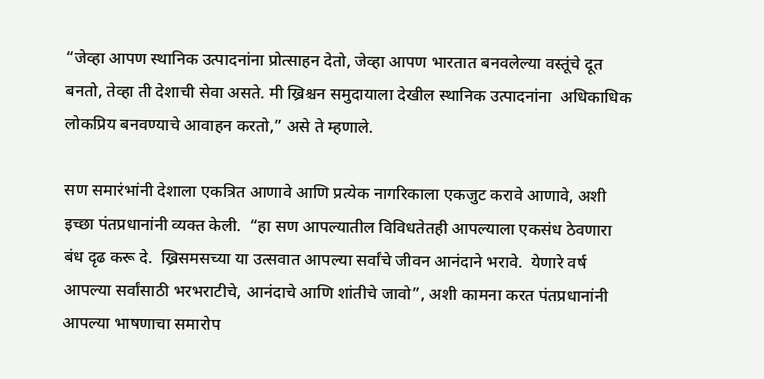“जेव्हा आपण स्थानिक उत्पादनांना प्रोत्साहन देतो, जेव्हा आपण भारतात बनवलेल्या वस्तूंचे दूत बनतो, तेव्हा ती देशाची सेवा असते. मी ख्रिश्चन समुदायाला देखील स्थानिक उत्पादनांना  अधिकाधिक लोकप्रिय बनवण्याचे आवाहन करतो,” असे ते म्हणाले.

सण समारंभांनी देशाला एकत्रित आणावे आणि प्रत्येक नागरिकाला एकजुट करावे आणावे, अशी इच्छा पंतप्रधानांनी व्यक्त केली.  “हा सण आपल्यातील विविधतेतही आपल्याला एकसंध ठेवणारा बंध दृढ करू दे.  ख्रिसमसच्या या उत्सवात आपल्या सर्वांचे जीवन आनंदाने भरावे.  येणारे वर्ष आपल्या सर्वांसाठी भरभराटीचे, आनंदाचे आणि शांतीचे जावो”, अशी कामना करत पंतप्रधानांनी आपल्या भाषणाचा समारोप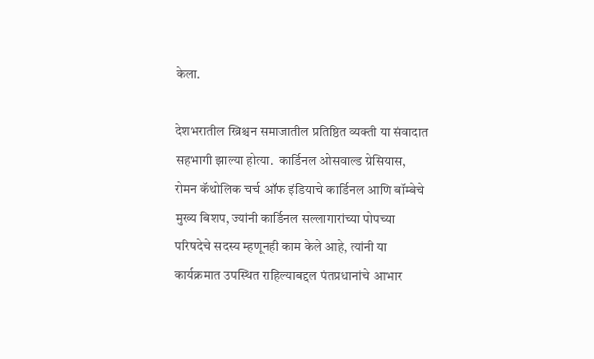केला.

देशभरातील ख्रिश्चन समाजातील प्रतिष्ठित व्यक्ती या संवादात सहभागी झाल्या होत्या.  कार्डिनल ओसवाल्ड ग्रेसियास, रोमन कॅथोलिक चर्च ऑफ इंडियाचे कार्डिनल आणि बॉम्बेचे मुख्य बिशप, ज्यांनी कार्डिनल सल्लागारांच्या पोपच्या परिषदेचे सदस्य म्हणूनही काम केले आहे, त्यांनी या कार्यक्रमात उपस्थित राहिल्याबद्दल पंतप्रधानांचे आभार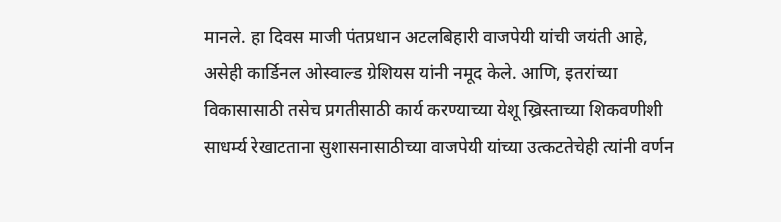मानले. हा दिवस माजी पंतप्रधान अटलबिहारी वाजपेयी यांची जयंती आहे, असेही कार्डिनल ओस्वाल्ड ग्रेशियस यांनी नमूद केले. आणि, इतरांच्या विकासासाठी तसेच प्रगतीसाठी कार्य करण्याच्या येशू ख्रिस्ताच्या शिकवणीशी साधर्म्य रेखाटताना सुशासनासाठीच्या वाजपेयी यांच्या उत्कटतेचेही त्यांनी वर्णन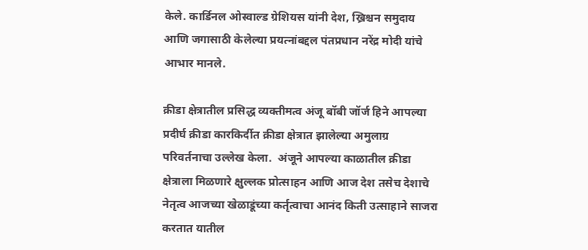केले. कार्डिनल ओस्वाल्ड ग्रेशियस यांनी देश, ख्रिश्चन समुदाय आणि जगासाठी केलेल्या प्रयत्नांबद्दल पंतप्रधान नरेंद्र मोदी यांचे आभार मानले.

क्रीडा क्षेत्रातील प्रसिद्ध व्यक्तीमत्व अंजू बॉबी जॉर्ज हिने आपल्या प्रदीर्घ क्रीडा कारकिर्दीत क्रीडा क्षेत्रात झालेल्या अमुलाग्र परिवर्तनाचा उल्लेख केला.  अंजूने आपल्या काळातील क्रीडा क्षेत्राला मिळणारे क्षुल्लक प्रोत्साहन आणि आज देश तसेच देशाचे नेतृत्व आजच्या खेळाडूंच्या कर्तृत्वाचा आनंद किती उत्साहाने साजरा करतात यातील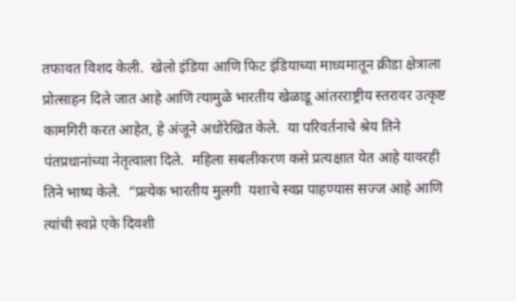तफावत विशद केली.  खेलो इंडिया आणि फिट इंडियाच्या माध्यमातून क्रीडा क्षेत्राला प्रोत्साहन दिले जात आहे आणि त्यामुळे भारतीय खेळाडू आंतरराष्ट्रीय स्तरावर उत्कृष्ट कामगिरी करत आहेत, हे अंजूने अधोरेखित केले.  या परिवर्तनाचे श्रेय तिने पंतप्रधानांच्या नेतृत्वाला दिले.  महिला सबलीकरण कसे प्रत्यक्षात येत आहे यावरही तिने भाष्य केले.  “प्रत्येक भारतीय मुलगी  यशाचे स्वप्न पाहण्यास सज्ज आहे आणि  त्यांची स्वप्ने एके दिवशी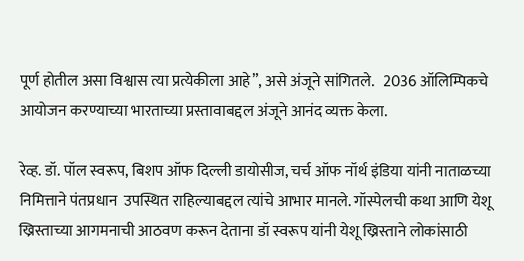पूर्ण होतील असा विश्वास त्या प्रत्येकीला आहे”, असे अंजूने सांगितले.   2036 ऑलिम्पिकचे आयोजन करण्याच्या भारताच्या प्रस्तावाबद्दल अंजूने आनंद व्यक्त केला.

रेव्ह. डॉ. पॉल स्वरूप, बिशप ऑफ दिल्ली डायोसीज, चर्च ऑफ नॉर्थ इंडिया यांनी नाताळच्या  निमित्ताने पंतप्रधान  उपस्थित राहिल्याबद्दल त्यांचे आभार मानले. गॉस्पेलची कथा आणि येशू ख्रिस्ताच्या आगमनाची आठवण करून देताना डॉ स्वरूप यांनी येशू ख्रिस्ताने लोकांसाठी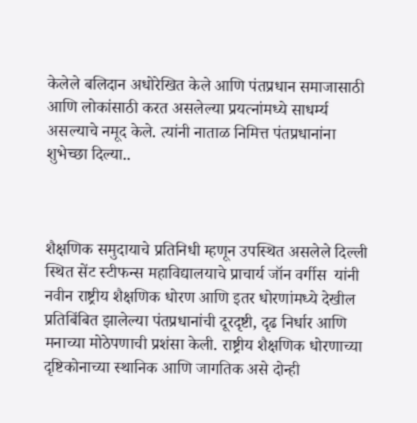केलेले बलिदान अधोरेखित केले आणि पंतप्रधान समाजासाठी आणि लोकांसाठी करत असलेल्या प्रयत्नांमध्ये साधर्म्य असल्याचे नमूद केले. त्यांनी नाताळ निमित्त पंतप्रधानांना शुभेच्छा दिल्या..



शैक्षणिक समुदायाचे प्रतिनिधी म्हणून उपस्थित असलेले दिल्ली स्थित सेंट स्टीफन्स महाविद्यालयाचे प्राचार्य जॉन वर्गीस  यांनी नवीन राष्ट्रीय शैक्षणिक धोरण आणि इतर धोरणांमध्ये देखील प्रतिबिंबित झालेल्या पंतप्रधानांची दूरदृष्टी, दृढ निर्धार आणि मनाच्या मोठेपणाची प्रशंसा केली. राष्ट्रीय शैक्षणिक धोरणाच्या दृष्टिकोनाच्या स्थानिक आणि जागतिक असे दोन्ही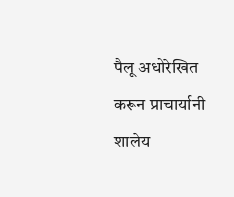पैलू अधोरेखित करून प्राचार्यानी शालेय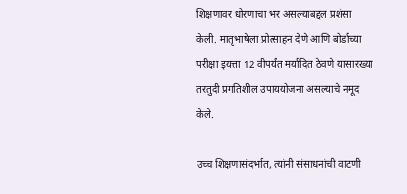शिक्षणावर धोरणाचा भर असल्याबद्दल प्रशंसा केली. मातृभाषेला प्रोत्साहन देणे आणि बोर्डाच्या परीक्षा इयत्ता 12 वीपर्यंत मर्यादित ठेवणे यासारख्या तरतुदी प्रगतिशील उपाययोजना असल्याचे नमूद केले.

उच्च शिक्षणासंदर्भात, त्यांनी संसाधनांची वाटणी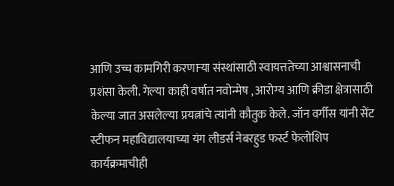आणि उच्च कामगिरी करणाऱ्या संस्थांसाठी स्वायत्ततेच्या आश्वासनाची प्रशंसा केली. गेल्या काही वर्षात नवोन्मेष , आरोग्य आणि क्रीडा क्षेत्रासाठी केल्या जात असलेल्या प्रयत्नांचे त्यांनी कौतुक केले. जॉन वर्गीस यांनी सेंट स्टीफन महाविद्यालयाच्या यंग लीडर्स नेबरहुड फर्स्ट फेलोशिप कार्यक्रमाचीही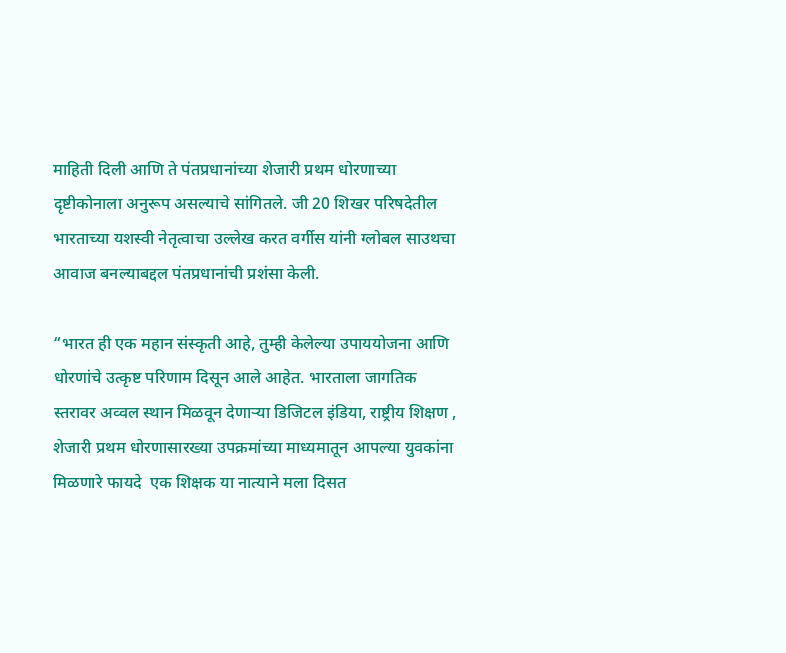माहिती दिली आणि ते पंतप्रधानांच्या शेजारी प्रथम धोरणाच्या दृष्टीकोनाला अनुरूप असल्याचे सांगितले. जी 20 शिखर परिषदेतील भारताच्या यशस्वी नेतृत्वाचा उल्लेख करत वर्गीस यांनी ग्लोबल साउथचा आवाज बनल्याबद्दल पंतप्रधानांची प्रशंसा केली.

“भारत ही एक महान संस्कृती आहे, तुम्ही केलेल्या उपाययोजना आणि धोरणांचे उत्कृष्ट परिणाम दिसून आले आहेत. भारताला जागतिक स्तरावर अव्वल स्थान मिळवून देणाऱ्या डिजिटल इंडिया, राष्ट्रीय शिक्षण , शेजारी प्रथम धोरणासारख्या उपक्रमांच्या माध्यमातून आपल्या युवकांना मिळणारे फायदे  एक शिक्षक या नात्याने मला दिसत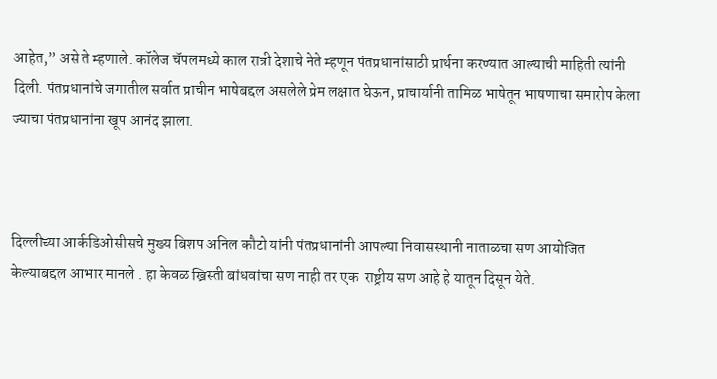आहेत,” असे ते म्हणाले. कॉलेज चॅपलमध्ये काल रात्री देशाचे नेते म्हणून पंतप्रधानांसाठी प्रार्थना करण्यात आल्याची माहिती त्यांनी दिली. पंतप्रधानांचे जगातील सर्वात प्राचीन भाषेबद्दल असलेले प्रेम लक्षात घेऊन, प्राचार्यानी तामिळ भाषेतून भाषणाचा समारोप केला ज्याचा पंतप्रधानांना खूप आनंद झाला.



दिल्लीच्या आर्कडिओसीसचे मुख्य बिशप अनिल कौटो यांनी पंतप्रधानांनी आपल्या निवासस्थानी नाताळचा सण आयोजित केल्याबद्दल आभार मानले . हा केवळ ख्रिस्ती बांधवांचा सण नाही तर एक  राष्ट्रीय सण आहे हे यातून दिसून येते.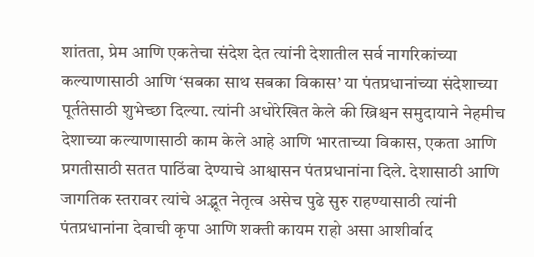शांतता, प्रेम आणि एकतेचा संदेश देत त्यांनी देशातील सर्व नागरिकांच्या कल्याणासाठी आणि ‘सबका साथ सबका विकास’ या पंतप्रधानांच्या संदेशाच्या पूर्ततेसाठी शुभेच्छा दिल्या. त्यांनी अधोरेखित केले की ख्रिश्चन समुदायाने नेहमीच देशाच्या कल्याणासाठी काम केले आहे आणि भारताच्या विकास, एकता आणि प्रगतीसाठी सतत पाठिंबा देण्याचे आश्वासन पंतप्रधानांना दिले. देशासाठी आणि जागतिक स्तरावर त्यांचे अद्भूत नेतृत्व असेच पुढे सुरु राहण्यासाठी त्यांनी पंतप्रधानांना देवाची कृपा आणि शक्ती कायम राहो असा आशीर्वाद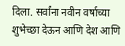दिला. सर्वांना नवीन वर्षाच्या शुभेच्छा देऊन आणि देश आणि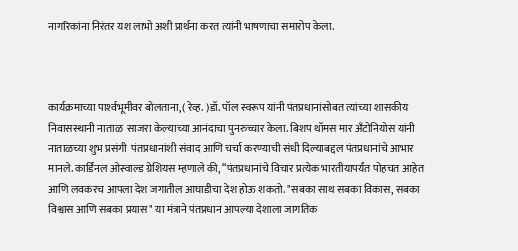नागरिकांना निरंतर यश लाभो अशी प्रार्थना करत त्यांनी भाषणाचा समारोप केला.



कार्यक्रमाच्या पार्श्‍वभूमीवर बोलताना,( रेव्ह. )डॉ. पॉल स्वरूप यांनी पंतप्रधानांसोबत त्यांच्या शासकीय निवासस्थानी नाताळ  साजरा केल्याच्या आनंदाचा पुनरुच्चार केला. बिशप थॉमस मार अँटोनियोस यांनी नाताळच्या शुभ प्रसंगी  पंतप्रधानांशी संवाद आणि चर्चा करण्याची संधी दिल्याबद्दल पंतप्रधानांचे आभार मानले. कार्डिनल ओस्वाल्ड ग्रेशियस म्हणाले की, “पंतप्रधानांचे विचार प्रत्येक भारतीयापर्यंत पोहचत आहेत आणि लवकरच आपला देश जगातील आघाडीचा देश होऊ शकतो. "सबका साथ सबका विकास, सबका विश्वास आणि सबका प्रयास" या मंत्राने पंतप्रधान आपल्या देशाला जागतिक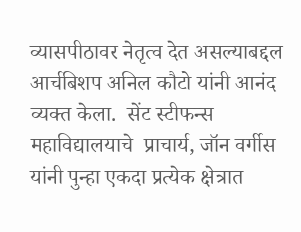व्यासपीठावर नेतृत्व देत असल्याबद्दल आर्चबिशप अनिल कौटो यांनी आनंद व्यक्त केला.  सेंट स्टीफन्स महाविद्यालयाचे  प्राचार्य, जॉन वर्गीस यांनी पुन्हा एकदा प्रत्येक क्षेत्रात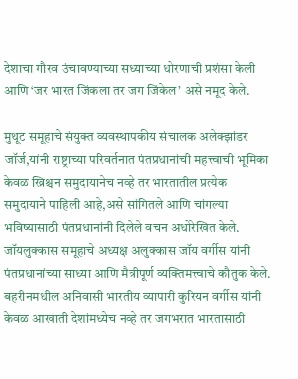देशाचा गौरव उंचावण्याच्या सध्याच्या धोरणाची प्रशंसा केली आणि ‘जर भारत जिंकला तर जग जिंकेल’ असे नमूद केले.

मुथूट समूहाचे संयुक्त व्यवस्थापकीय संचालक अलेक्झांडर जॉर्ज,यांनी राष्ट्राच्या परिवर्तनात पंतप्रधानांची महत्त्वाची भूमिका केवळ ख्रिश्चन समुदायानेच नव्हे तर भारतातील प्रत्येक समुदायाने पाहिली आहे,असे सांगितले आणि चांगल्या भविष्यासाठी पंतप्रधानांनी दिलेले वचन अधोरेखित केले. जॉयलुक्कास समूहाचे अध्यक्ष अलुक्कास जॉय वर्गीस यांनी पंतप्रधानांच्या साध्या आणि मैत्रीपूर्ण व्यक्तिमत्त्वाचे कौतुक केले. बहरीनमधील अनिवासी भारतीय व्यापारी कुरियन वर्गीस यांनी केवळ आखाती देशांमध्येच नव्हे तर जगभरात भारतासाठी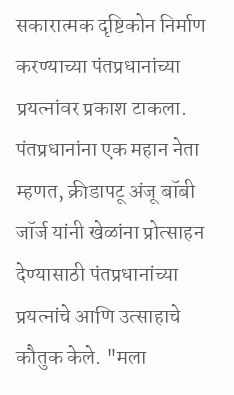सकारात्मक दृष्टिकोन निर्माण करण्याच्या पंतप्रधानांच्या प्रयत्नांवर प्रकाश टाकला. पंतप्रधानांना एक महान नेता म्हणत, क्रीडापटू अंजू बॉबी जॉर्ज यांनी खेळांना प्रोत्साहन देण्यासाठी पंतप्रधानांच्या प्रयत्नांचे आणि उत्साहाचे कौतुक केले. "मला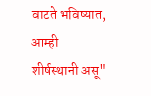वाटते भविष्यात, आम्ही शीर्षस्थानी असू"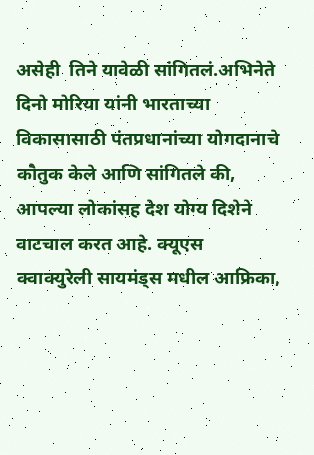असेही  तिने यावेळी सांगितलं.अभिनेते दिनो मोरिया यांनी भारताच्या विकासासाठी पंतप्रधानांच्या योगदानाचे कौतुक केले आणि सांगितले की, आपल्या लोकांसह देश योग्य दिशेने वाटचाल करत आहे. क्यूएस क्वाक्युरेली सायमंड्स मधील आफ्रिका,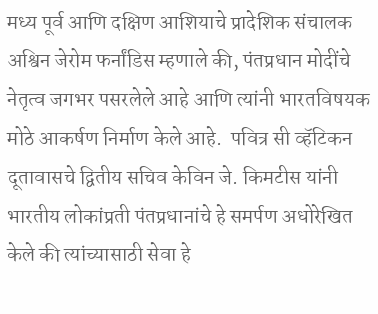मध्य पूर्व आणि दक्षिण आशियाचे प्रादेशिक संचालक अश्विन जेरोम फर्नांडिस म्हणाले की, पंतप्रधान मोदींचे नेतृत्व जगभर पसरलेले आहे आणि त्यांनी भारतविषयक मोठे आकर्षण निर्माण केले आहे.  पवित्र सी व्हॅटिकन दूतावासचे द्वितीय सचिव केविन जे. किमटीस यांनी भारतीय लोकांप्रती पंतप्रधानांचे हे समर्पण अधोरेखित केले की त्यांच्यासाठी सेवा हे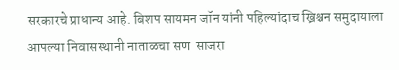सरकारचे प्राधान्य आहे. बिशप सायमन जॉन यांनी पहिल्यांदाच ख्रिश्चन समुदायाला आपल्या निवासस्थानी नाताळचा सण  साजरा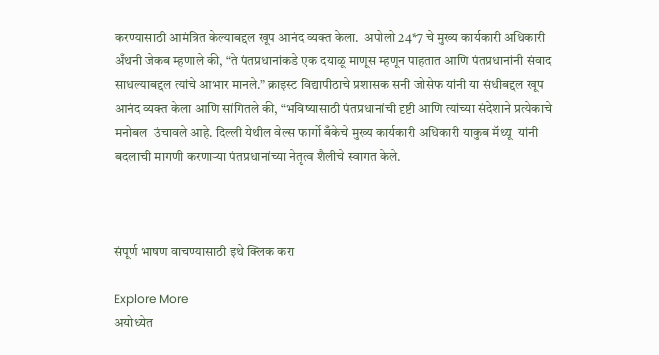करण्यासाठी आमंत्रित केल्याबद्दल खूप आनंद व्यक्त केला.  अपोलो 24*7 चे मुख्य कार्यकारी अधिकारी अँथनी जेकब म्हणाले की, “ते पंतप्रधानांकडे एक दयाळू माणूस म्हणून पाहतात आणि पंतप्रधानांनी संवाद साधल्याबद्दल त्यांचे आभार मानले.” क्राइस्ट विद्यापीठाचे प्रशासक सनी जोसेफ यांनी या संधीबद्दल खूप आनंद व्यक्त केला आणि सांगितले की, “भविष्यासाठी पंतप्रधानांची दृष्टी आणि त्यांच्या संदेशाने प्रत्येकाचे मनोबल  उंचावले आहे. दिल्ली येथील वेल्स फार्गो बँकेचे मुख्य कार्यकारी अधिकारी याकुब मॅथ्यू  यांनी  बदलाची मागणी करणाऱ्या पंतप्रधानांच्या नेतृत्व शैलीचे स्वागत केले.



संपूर्ण भाषण वाचण्यासाठी इथे क्लिक करा

Explore More
अयोध्येत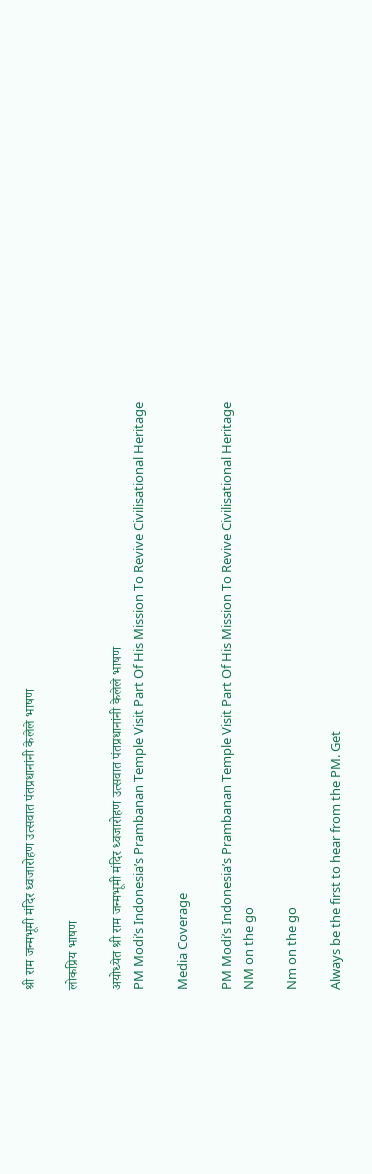श्री राम जन्मभूमी मंदिर ध्वजारोहण उत्सवात पंतप्रधानांनी केलेले भाषण

लोकप्रिय भाषण

अयोध्येत श्री राम जन्मभूमी मंदिर ध्वजारोहण उत्सवात पंतप्रधानांनी केलेले भाषण
PM Modi’s Indonesia’s Prambanan Temple Visit Part Of His Mission To Revive Civilisational Heritage

Media Coverage

PM Modi’s Indonesia’s Prambanan Temple Visit Part Of His Mission To Revive Civilisational Heritage
NM on the go

Nm on the go

Always be the first to hear from the PM. Get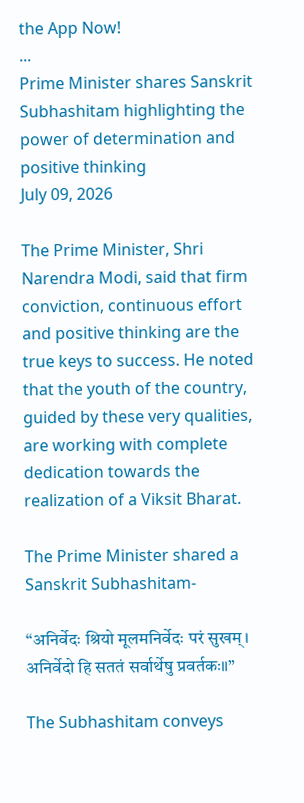the App Now!
...
Prime Minister shares Sanskrit Subhashitam highlighting the power of determination and positive thinking
July 09, 2026

The Prime Minister, Shri Narendra Modi, said that firm conviction, continuous effort and positive thinking are the true keys to success. He noted that the youth of the country, guided by these very qualities, are working with complete dedication towards the realization of a Viksit Bharat.

The Prime Minister shared a Sanskrit Subhashitam-

“अनिर्वेदः श्रियो मूलमनिर्वेदः परं सुखम्।
अनिर्वेदो हि सततं सर्वार्थेषु प्रवर्तकः॥”

The Subhashitam conveys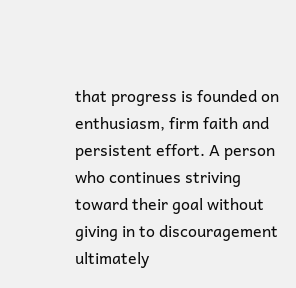that progress is founded on enthusiasm, firm faith and persistent effort. A person who continues striving toward their goal without giving in to discouragement ultimately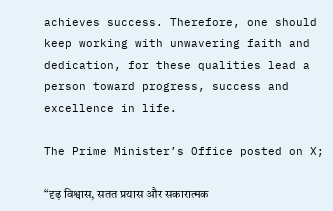achieves success. Therefore, one should keep working with unwavering faith and dedication, for these qualities lead a person toward progress, success and excellence in life.

The Prime Minister’s Office posted on X;

“दृढ़ विश्वास, सतत प्रयास और सकारात्मक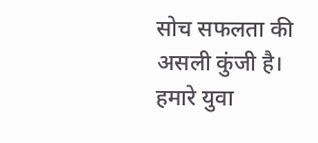सोच सफलता की असली कुंजी है। हमारे युवा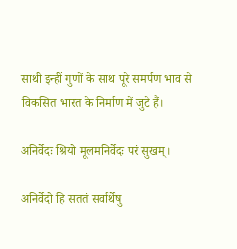साथी इन्हीं गुणों के साथ पूरे समर्पण भाव से विकसित भारत के निर्माण में जुटे हैं।

अनिर्वेदः श्रियो मूलमनिर्वेदः परं सुखम्।

अनिर्वेदो हि सततं सर्वार्थेषु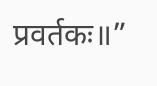प्रवर्तकः॥”